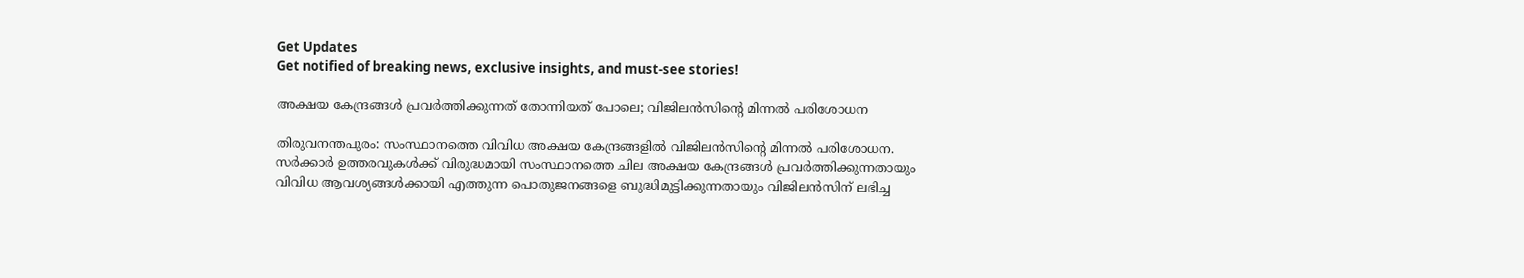Get Updates
Get notified of breaking news, exclusive insights, and must-see stories!

അക്ഷയ കേന്ദ്രങ്ങള്‍ പ്രവര്‍ത്തിക്കുന്നത് തോന്നിയത് പോലെ; വിജിലന്‍സിന്റെ മിന്നല്‍ പരിശോധന

തിരുവനന്തപുരം: സംസ്ഥാനത്തെ വിവിധ അക്ഷയ കേന്ദ്രങ്ങളില്‍ വിജിലന്‍സിന്റെ മിന്നല്‍ പരിശോധന. സര്‍ക്കാര്‍ ഉത്തരവുകള്‍ക്ക് വിരുദ്ധമായി സംസ്ഥാനത്തെ ചില അക്ഷയ കേന്ദ്രങ്ങള്‍ പ്രവര്‍ത്തിക്കുന്നതായും വിവിധ ആവശ്യങ്ങള്‍ക്കായി എത്തുന്ന പൊതുജനങ്ങളെ ബുദ്ധിമുട്ടിക്കുന്നതായും വിജിലന്‍സിന് ലഭിച്ച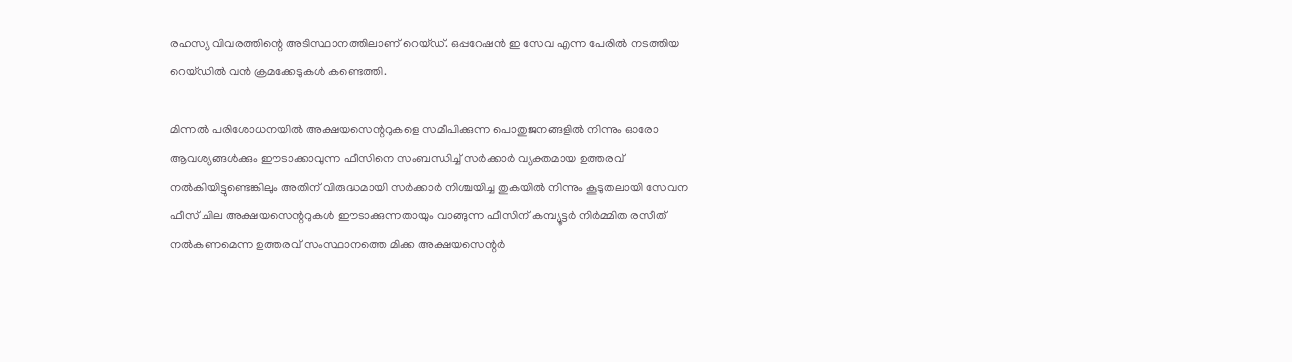രഹസ്യ വിവരത്തിന്റെ അടിസ്ഥാനത്തിലാണ് റെയ്ഡ്. ഒപ്പറേഷന്‍ ഇ സേവ എന്ന പേരില്‍ നടത്തിയ റെയ്ഡില്‍ വന്‍ ക്രമക്കേടുകള്‍ കണ്ടെത്തി.

മിന്നല്‍ പരിശോധനയില്‍ അക്ഷയസെന്ററുകളെ സമീപിക്കുന്ന പൊതുജനങ്ങളില്‍ നിന്നും ഓരോ ആവശ്യങ്ങള്‍ക്കും ഈടാക്കാവുന്ന ഫീസിനെ സംബന്ധിച്ച് സര്‍ക്കാര്‍ വ്യക്തമായ ഉത്തരവ് നല്‍കിയിട്ടുണ്ടെങ്കിലും അതിന് വിരുദ്ധമായി സര്‍ക്കാര്‍ നിശ്ചയിച്ച തുകയില്‍ നിന്നും കൂടുതലായി സേവന ഫീസ് ചില അക്ഷയസെന്ററുകള്‍ ഈടാക്കുന്നതായും വാങ്ങുന്ന ഫീസിന് കമ്പ്യൂട്ടര്‍ നിര്‍മ്മിത രസീത് നല്‍കണമെന്ന ഉത്തരവ് സംസ്ഥാനത്തെ മിക്ക അക്ഷയസെന്റര്‍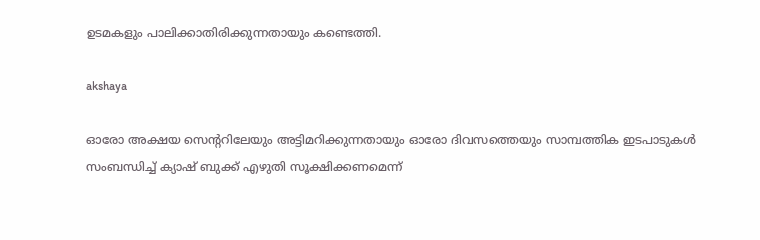ഉടമകളും പാലിക്കാതിരിക്കുന്നതായും കണ്ടെത്തി.

akshaya

ഓരോ അക്ഷയ സെന്ററിലേയും അട്ടിമറിക്കുന്നതായും ഓരോ ദിവസത്തെയും സാമ്പത്തിക ഇടപാടുകള്‍ സംബന്ധിച്ച് ക്യാഷ് ബുക്ക് എഴുതി സൂക്ഷിക്കണമെന്ന്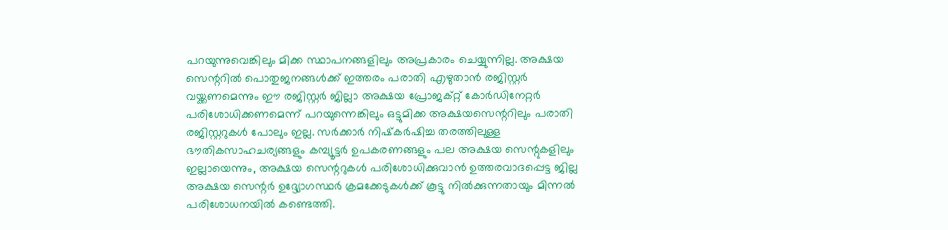പറയുന്നുവെങ്കിലും മിക്ക സ്ഥാപനങ്ങളിലും അപ്രകാരം ചെയ്യുന്നില്ല. അക്ഷയ സെന്ററില്‍ പൊതുജനങ്ങള്‍ക്ക് ഇത്തരം പരാതി എഴുതാന്‍ രജിസ്റ്റര്‍ വയ്ക്കണമെന്നും ഈ രജിസ്റ്റര്‍ ജില്ലാ അക്ഷയ പ്രോജക്റ്റ് കോര്‍ഡിനേറ്റര്‍ പരിശോധിക്കണമെന്ന് പറയുന്നെങ്കിലും ഒട്ടുമിക്ക അക്ഷയസെന്ററിലും പരാതി രജിസ്റ്ററുകള്‍ പോലും ഇല്ല. സര്‍ക്കാര്‍ നിഷ്‌കര്‍ഷിച്ച തരത്തിലുള്ള ഭൗതികസാഹചര്യങ്ങളും കമ്പ്യൂട്ടര്‍ ഉപകരണങ്ങളും പല അക്ഷയ സെന്റുകളിലും ഇല്ലായെന്നും, അക്ഷയ സെന്ററുകള്‍ പരിശോധിക്കുവാന്‍ ഉത്തരവാദപ്പെട്ട ജില്ല അക്ഷയ സെന്റര്‍ ഉദ്ദ്യോഗസ്ഥര്‍ ക്രമക്കേടുകള്‍ക്ക് കൂട്ടു നില്‍ക്കുന്നതായും മിന്നല്‍ പരിശോധനയില്‍ കണ്ടെത്തി.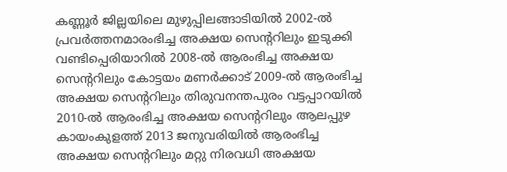കണ്ണൂര്‍ ജില്ലയിലെ മുഴുപ്പിലങ്ങാടിയില്‍ 2002-ല്‍ പ്രവര്‍ത്തനമാരംഭിച്ച അക്ഷയ സെന്ററിലും ഇടുക്കി വണ്ടിപ്പെരിയാറില്‍ 2008-ല്‍ ആരംഭിച്ച അക്ഷയ സെന്ററിലും കോട്ടയം മണര്‍ക്കാട് 2009-ല്‍ ആരംഭിച്ച അക്ഷയ സെന്ററിലും തിരുവനന്തപുരം വട്ടപ്പാറയില്‍ 2010-ല്‍ ആരംഭിച്ച അക്ഷയ സെന്ററിലും ആലപ്പുഴ കായംകുളത്ത് 2013 ജനുവരിയില്‍ ആരംഭിച്ച അക്ഷയ സെന്ററിലും മറ്റു നിരവധി അക്ഷയ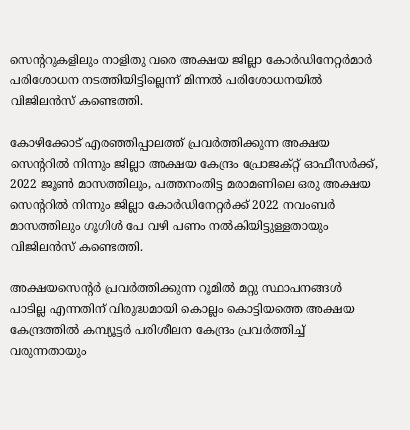സെന്ററുകളിലും നാളിതു വരെ അക്ഷയ ജില്ലാ കോര്‍ഡിനേറ്റര്‍മാര്‍ പരിശോധന നടത്തിയിട്ടില്ലെന്ന് മിന്നല്‍ പരിശോധനയില്‍ വിജിലന്‍സ് കണ്ടെത്തി.

കോഴിക്കോട് എരഞ്ഞിപ്പാലത്ത് പ്രവര്‍ത്തിക്കുന്ന അക്ഷയ സെന്ററില്‍ നിന്നും ജില്ലാ അക്ഷയ കേന്ദ്രം പ്രോജക്റ്റ് ഓഫീസര്‍ക്ക്, 2022 ജൂണ്‍ മാസത്തിലും, പത്തനംതിട്ട മരാമണിലെ ഒരു അക്ഷയ സെന്ററില്‍ നിന്നും ജില്ലാ കോര്‍ഡിനേറ്റര്‍ക്ക് 2022 നവംബര്‍ മാസത്തിലും ഗൂഗിള്‍ പേ വഴി പണം നല്‍കിയിട്ടുള്ളതായും വിജിലന്‍സ് കണ്ടെത്തി.

അക്ഷയസെന്റര്‍ പ്രവര്‍ത്തിക്കുന്ന റൂമില്‍ മറ്റു സ്ഥാപനങ്ങള്‍ പാടില്ല എന്നതിന് വിരുദ്ധമായി കൊല്ലം കൊട്ടിയത്തെ അക്ഷയ കേന്ദ്രത്തില്‍ കമ്പ്യൂട്ടര്‍ പരിശീലന കേന്ദ്രം പ്രവര്‍ത്തിച്ച് വരുന്നതായും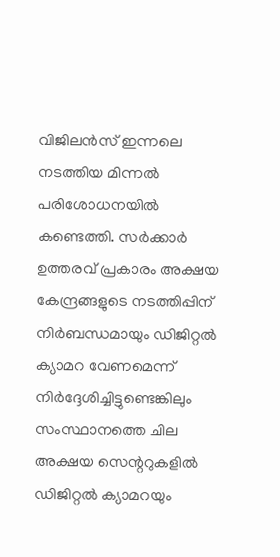വിജിലന്‍സ് ഇന്നലെ നടത്തിയ മിന്നല്‍ പരിശോധനയില്‍ കണ്ടെത്തി. സര്‍ക്കാര്‍ ഉത്തരവ് പ്രകാരം അക്ഷയ കേന്ദ്രങ്ങളുടെ നടത്തിപ്പിന് നിര്‍ബന്ധമായും ഡിജിറ്റല്‍ ക്യാമറ വേണമെന്ന് നിര്‍ദ്ദേശിച്ചിട്ടുണ്ടെങ്കിലും സംസ്ഥാനത്തെ ചില അക്ഷയ സെന്ററുകളില്‍ ഡിജിറ്റല്‍ ക്യാമറയും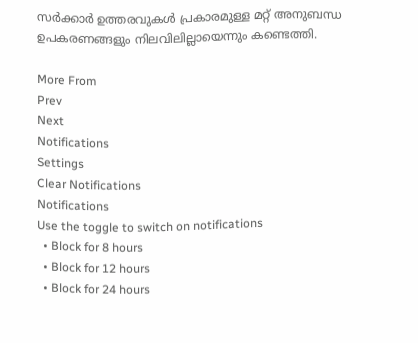സര്‍ക്കാര്‍ ഉത്തരവുകള്‍ പ്രകാരമുള്ള മറ്റ് അനുബന്ധ ഉപകരണങ്ങളും നിലവിലില്ലായെന്നും കണ്ടെത്തി.

More From
Prev
Next
Notifications
Settings
Clear Notifications
Notifications
Use the toggle to switch on notifications
  • Block for 8 hours
  • Block for 12 hours
  • Block for 24 hours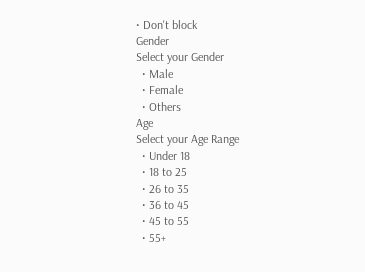• Don't block
Gender
Select your Gender
  • Male
  • Female
  • Others
Age
Select your Age Range
  • Under 18
  • 18 to 25
  • 26 to 35
  • 36 to 45
  • 45 to 55
  • 55+